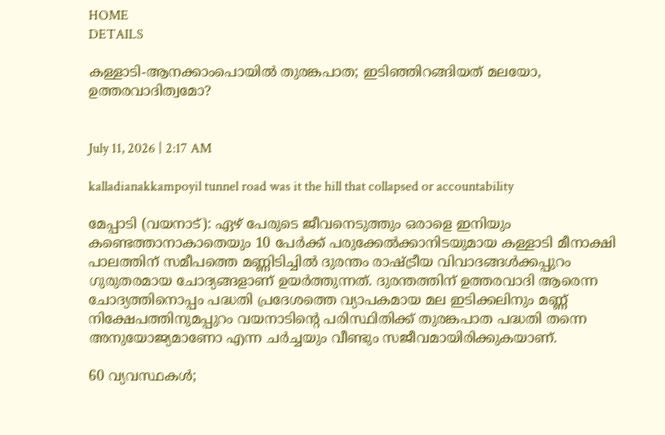HOME
DETAILS

കള്ളാടി-ആനക്കാംപൊയിൽ തുരങ്കപാത; ഇടിഞ്ഞിറങ്ങിയത് മലയോ, ഉത്തരവാദിത്വമോ?


July 11, 2026 | 2:17 AM

kalladianakkampoyil tunnel road was it the hill that collapsed or accountability

മേപ്പാടി (വയനാട്): ഏഴ് പേരുടെ ജീവനെടുത്തും ഒരാളെ ഇനിയും കണ്ടെത്താനാകാതെയും 10 പേർക്ക് പരുക്കേൽക്കാനിടയുമായ കള്ളാടി മീനാക്ഷി പാലത്തിന് സമീപത്തെ മണ്ണിടിച്ചിൽ ദുരന്തം രാഷ്ട്രീയ വിവാദങ്ങൾക്കപ്പുറം ഗുരുതരമായ ചോദ്യങ്ങളാണ് ഉയർത്തുന്നത്. ദുരന്തത്തിന് ഉത്തരവാദി ആരെന്ന ചോദ്യത്തിനൊപ്പം പദ്ധതി പ്രദേശത്തെ വ്യാപകമായ മല ഇടിക്കലിനും മണ്ണ് നിക്ഷേപത്തിനുമപ്പുറം വയനാടിന്റെ പരിസ്ഥിതിക്ക് തുരങ്കപാത പദ്ധതി തന്നെ അനുയോജ്യമാണോ എന്ന ചർച്ചയും വീണ്ടും സജീവമായിരിക്കുകയാണ്.

60 വ്യവസ്ഥകൾ;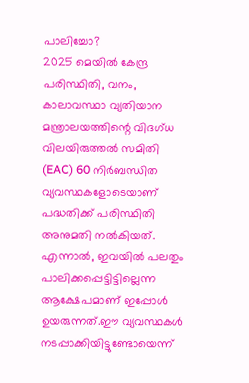പാലിച്ചോ?
2025 മെയിൽ കേന്ദ്ര പരിസ്ഥിതി, വനം, കാലാവസ്ഥാ വ്യതിയാന മന്ത്രാലയത്തിന്റെ വിദഗ്ധ വിലയിരുത്തൽ സമിതി (EAC) 60 നിർബന്ധിത വ്യവസ്ഥകളോടെയാണ് പദ്ധതിക്ക് പരിസ്ഥിതി അനുമതി നൽകിയത്. എന്നാൽ, ഇവയിൽ പലതും പാലിക്കപ്പെട്ടിട്ടില്ലെന്ന ആക്ഷേപമാണ് ഇപ്പോൾ ഉയരുന്നത്.ഈ വ്യവസ്ഥകൾ നടപ്പാക്കിയിട്ടുണ്ടോയെന്ന്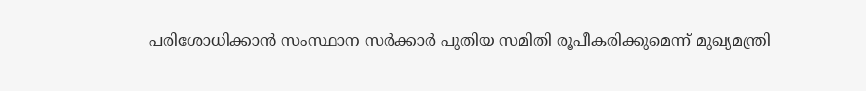പരിശോധിക്കാൻ സംസ്ഥാന സർക്കാർ പുതിയ സമിതി രൂപീകരിക്കുമെന്ന് മുഖ്യമന്ത്രി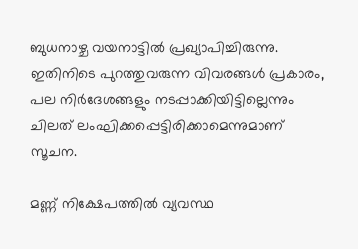ബുധനാഴ്ച വയനാട്ടിൽ പ്രഖ്യാപിച്ചിരുന്നു. ഇതിനിടെ പുറത്തുവരുന്ന വിവരങ്ങൾ പ്രകാരം, പല നിർദേശങ്ങളും നടപ്പാക്കിയിട്ടില്ലെന്നും ചിലത് ലംഘിക്കപ്പെട്ടിരിക്കാമെന്നുമാണ് സൂചന.

മണ്ണ് നിക്ഷേപത്തിൽ വ്യവസ്ഥ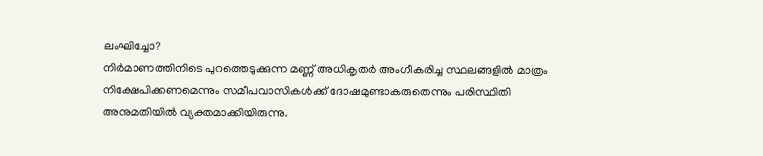ലംഘിച്ചോ?
നിർമാണത്തിനിടെ പുറത്തെടുക്കുന്ന മണ്ണ് അധികൃതർ അംഗീകരിച്ച സ്ഥലങ്ങളിൽ മാത്രം നിക്ഷേപിക്കണമെന്നും സമീപവാസികൾക്ക് ദോഷമുണ്ടാകരുതെന്നും പരിസ്ഥിതി അനുമതിയിൽ വ്യക്തമാക്കിയിരുന്നു.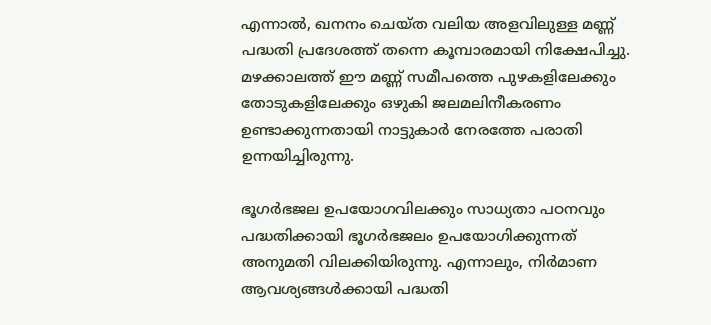എന്നാൽ, ഖനനം ചെയ്ത വലിയ അളവിലുള്ള മണ്ണ് പദ്ധതി പ്രദേശത്ത് തന്നെ കൂമ്പാരമായി നിക്ഷേപിച്ചു. മഴക്കാലത്ത് ഈ മണ്ണ് സമീപത്തെ പുഴകളിലേക്കും തോടുകളിലേക്കും ഒഴുകി ജലമലിനീകരണം ഉണ്ടാക്കുന്നതായി നാട്ടുകാർ നേരത്തേ പരാതി ഉന്നയിച്ചിരുന്നു.

ഭൂഗർഭജല ഉപയോഗവിലക്കും സാധ്യതാ പഠനവും
പദ്ധതിക്കായി ഭൂഗർഭജലം ഉപയോഗിക്കുന്നത് അനുമതി വിലക്കിയിരുന്നു. എന്നാലും, നിർമാണ ആവശ്യങ്ങൾക്കായി പദ്ധതി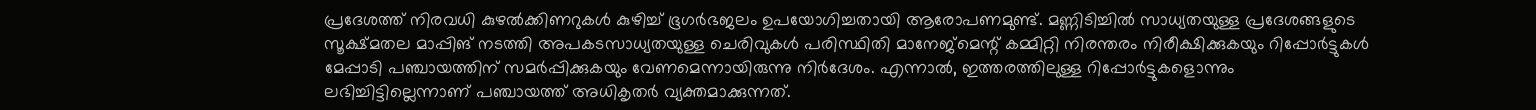പ്രദേശത്ത് നിരവധി കുഴൽക്കിണറുകൾ കുഴിച്ച് ഭൂഗർഭജലം ഉപയോഗിച്ചതായി ആരോപണമുണ്ട്. മണ്ണിടിച്ചിൽ സാധ്യതയുള്ള പ്രദേശങ്ങളുടെ സൂക്ഷ്മതല മാപ്പിങ് നടത്തി അപകടസാധ്യതയുള്ള ചെരിവുകൾ പരിസ്ഥിതി മാനേജ്മെന്റ് കമ്മിറ്റി നിരന്തരം നിരീക്ഷിക്കുകയും റിപ്പോർട്ടുകൾ മേപ്പാടി പഞ്ചായത്തിന് സമർപ്പിക്കുകയും വേണമെന്നായിരുന്നു നിർദേശം. എന്നാൽ, ഇത്തരത്തിലുള്ള റിപ്പോർട്ടുകളൊന്നും ലഭിച്ചിട്ടില്ലെന്നാണ് പഞ്ചായത്ത് അധികൃതർ വ്യക്തമാക്കുന്നത്.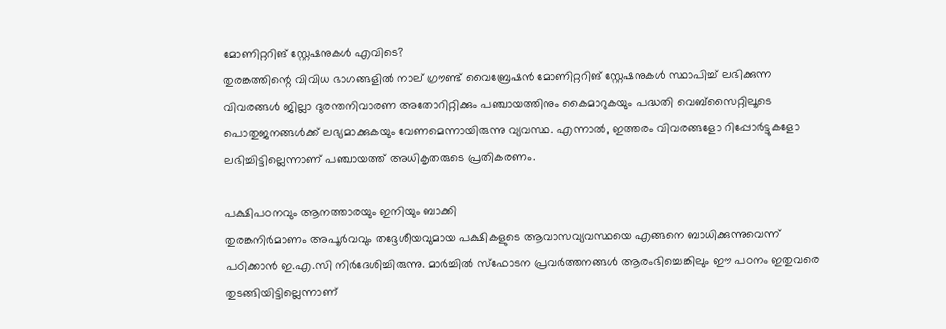മോണിറ്ററിങ് സ്റ്റേഷനുകൾ എവിടെ?
തുരങ്കത്തിന്റെ വിവിധ ഭാഗങ്ങളിൽ നാല് ഗ്രൗണ്ട് വൈബ്രേഷൻ മോണിറ്ററിങ് സ്റ്റേഷനുകൾ സ്ഥാപിച്ച് ലഭിക്കുന്ന വിവരങ്ങൾ ജില്ലാ ദുരന്തനിവാരണ അതോറിറ്റിക്കും പഞ്ചായത്തിനും കൈമാറുകയും പദ്ധതി വെബ്‌സൈറ്റിലൂടെ പൊതുജനങ്ങൾക്ക് ലഭ്യമാക്കുകയും വേണമെന്നായിരുന്നു വ്യവസ്ഥ. എന്നാൽ, ഇത്തരം വിവരങ്ങളോ റിപ്പോർട്ടുകളോ ലഭിച്ചിട്ടില്ലെന്നാണ് പഞ്ചായത്ത് അധികൃതരുടെ പ്രതികരണം.

പക്ഷിപഠനവും ആനത്താരയും ഇനിയും ബാക്കി
തുരങ്കനിർമാണം അപൂർവവും തദ്ദേശീയവുമായ പക്ഷികളുടെ ആവാസവ്യവസ്ഥയെ എങ്ങനെ ബാധിക്കുന്നുവെന്ന് പഠിക്കാൻ ഇ.എ.സി നിർദേശിച്ചിരുന്നു. മാർച്ചിൽ സ്‌ഫോടന പ്രവർത്തനങ്ങൾ ആരംഭിച്ചെങ്കിലും ഈ പഠനം ഇതുവരെ തുടങ്ങിയിട്ടില്ലെന്നാണ്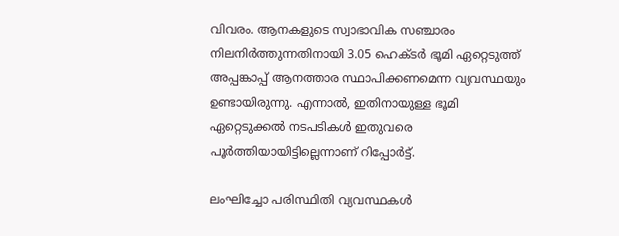വിവരം. ആനകളുടെ സ്വാഭാവിക സഞ്ചാരം നിലനിർത്തുന്നതിനായി 3.05 ഹെക്ടർ ഭൂമി ഏറ്റെടുത്ത് അപ്പങ്കാപ്പ് ആനത്താര സ്ഥാപിക്കണമെന്ന വ്യവസ്ഥയും ഉണ്ടായിരുന്നു. എന്നാൽ, ഇതിനായുള്ള ഭൂമി ഏറ്റെടുക്കൽ നടപടികൾ ഇതുവരെ പൂർത്തിയായിട്ടില്ലെന്നാണ് റിപ്പോർട്ട്.

ലംഘിച്ചോ പരിസ്ഥിതി വ്യവസ്ഥകൾ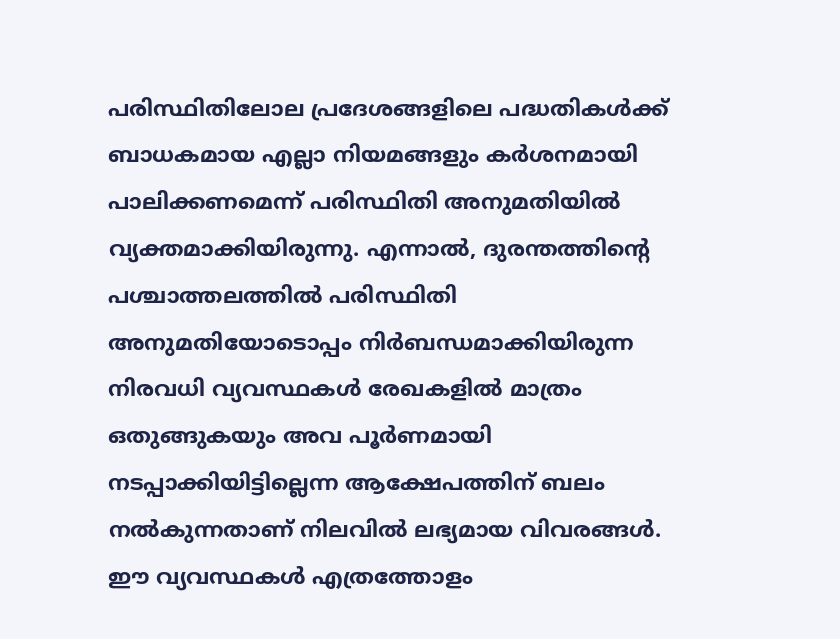പരിസ്ഥിതിലോല പ്രദേശങ്ങളിലെ പദ്ധതികൾക്ക് ബാധകമായ എല്ലാ നിയമങ്ങളും കർശനമായി പാലിക്കണമെന്ന് പരിസ്ഥിതി അനുമതിയിൽ വ്യക്തമാക്കിയിരുന്നു. എന്നാൽ, ദുരന്തത്തിന്റെ പശ്ചാത്തലത്തിൽ പരിസ്ഥിതി അനുമതിയോടൊപ്പം നിർബന്ധമാക്കിയിരുന്ന നിരവധി വ്യവസ്ഥകൾ രേഖകളിൽ മാത്രം ഒതുങ്ങുകയും അവ പൂർണമായി നടപ്പാക്കിയിട്ടില്ലെന്ന ആക്ഷേപത്തിന് ബലം നൽകുന്നതാണ് നിലവിൽ ലഭ്യമായ വിവരങ്ങൾ. ഈ വ്യവസ്ഥകൾ എത്രത്തോളം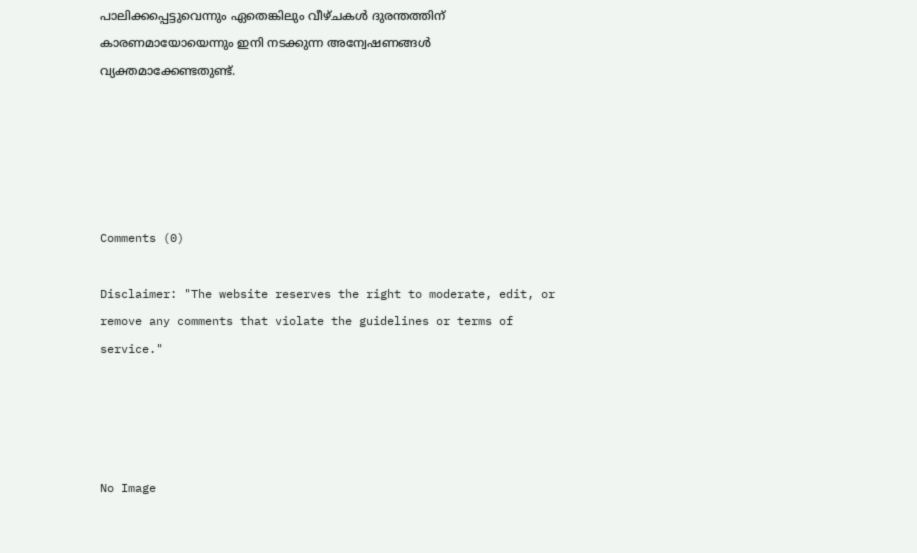പാലിക്കപ്പെട്ടുവെന്നും ഏതെങ്കിലും വീഴ്ചകൾ ദുരന്തത്തിന് കാരണമായോയെന്നും ഇനി നടക്കുന്ന അന്വേഷണങ്ങൾ വ്യക്തമാക്കേണ്ടതുണ്ട്.





Comments (0)

Disclaimer: "The website reserves the right to moderate, edit, or remove any comments that violate the guidelines or terms of service."




No Image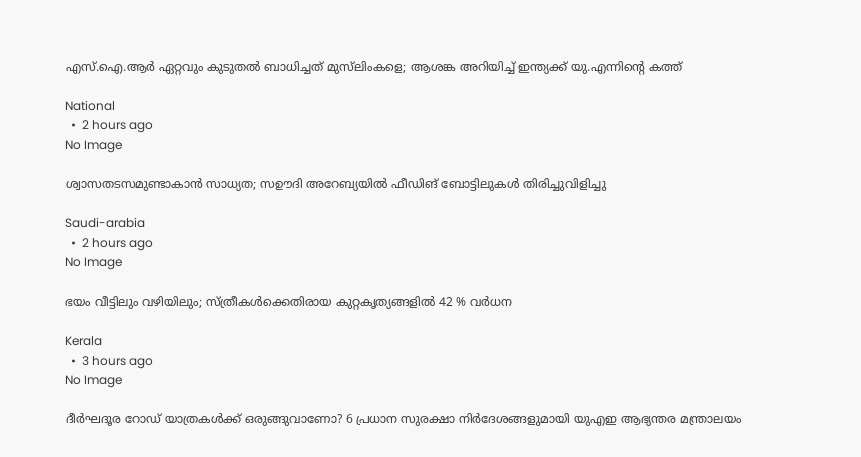എസ്.ഐ.ആർ ഏറ്റവും കുടുതൽ ബാധിച്ചത് മുസ്‌ലിംകളെ; ആശങ്ക അറിയിച്ച് ഇന്ത്യക്ക് യു.എന്നിന്റെ കത്ത്

National
  •  2 hours ago
No Image

ശ്വാസതടസമുണ്ടാകാന്‍ സാധ്യത; സഊദി അറേബ്യയിൽ ഫീഡിങ് ബോട്ടിലുകള്‍ തിരിച്ചുവിളിച്ചു

Saudi-arabia
  •  2 hours ago
No Image

ഭയം വീട്ടിലും വഴിയിലും; സ്ത്രീകൾക്കെതിരായ കുറ്റകൃത്യങ്ങളിൽ 42 % വർധന

Kerala
  •  3 hours ago
No Image

ദീർഘദൂര റോഡ് യാത്രകൾക്ക് ഒരുങ്ങുവാണോ? 6 പ്രധാന സുരക്ഷാ നിർദേശങ്ങളുമായി യുഎഇ ആഭ്യന്തര മന്ത്രാലയം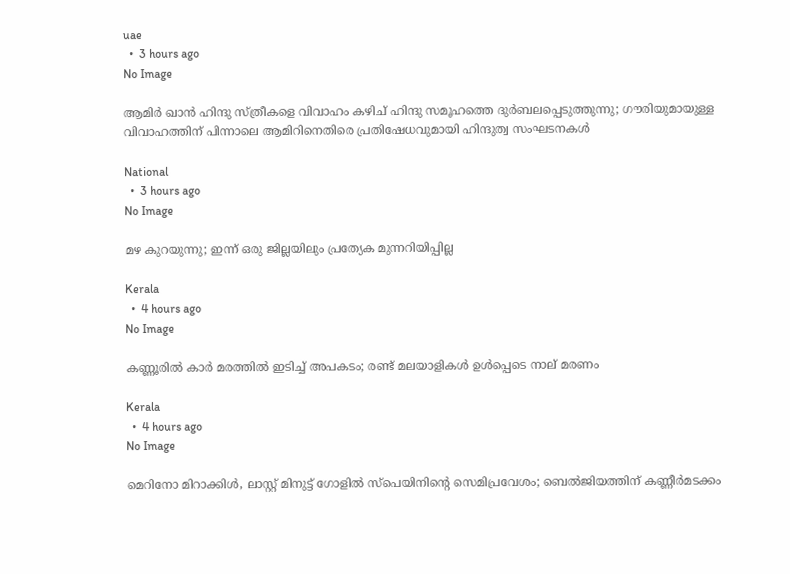uae
  •  3 hours ago
No Image

ആമിര്‍ ഖാന്‍ ഹിന്ദു സ്ത്രീകളെ വിവാഹം കഴിച് ഹിന്ദു സമൂഹത്തെ ദുര്‍ബലപ്പെടുത്തുന്നു; ഗൗരിയുമായുള്ള വിവാഹത്തിന് പിന്നാലെ ആമിറിനെതിരെ പ്രതിഷേധവുമായി ഹിന്ദുത്വ സംഘടനകള്‍

National
  •  3 hours ago
No Image

മഴ കുറയുന്നു; ഇന്ന് ഒരു ജില്ലയിലും പ്രത്യേക മുന്നറിയിപ്പില്ല

Kerala
  •  4 hours ago
No Image

കണ്ണൂരിൽ കാർ മരത്തിൽ ഇടിച്ച് അപകടം; രണ്ട് മലയാളികൾ ഉൾപ്പെടെ നാല് മരണം

Kerala
  •  4 hours ago
No Image

മെറിനോ മിറാക്കിള്‍, ലാസ്റ്റ് മിനുട്ട് ഗോളില്‍ സ്‌പെയിനിന്റെ സെമിപ്രവേശം; ബെല്‍ജിയത്തിന് കണ്ണീര്‍മടക്കം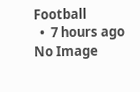Football
  •  7 hours ago
No Image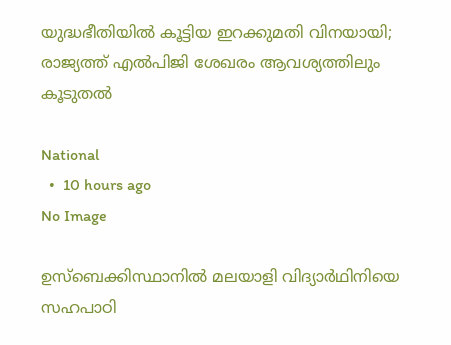യുദ്ധഭീതിയിൽ കൂട്ടിയ ഇറക്കുമതി വിനയായി; രാജ്യത്ത് എൽപിജി ശേഖരം ആവശ്യത്തിലും കൂടുതൽ

National
  •  10 hours ago
No Image

ഉസ്ബെക്കിസ്ഥാനിൽ മലയാളി വിദ്യാർഥിനിയെ സഹപാഠി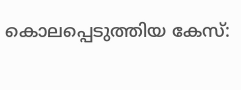കൊലപ്പെടുത്തിയ കേസ്: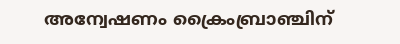അന്വേഷണം ക്രൈംബ്രാഞ്ചിന്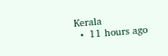Kerala
  •  11 hours ago